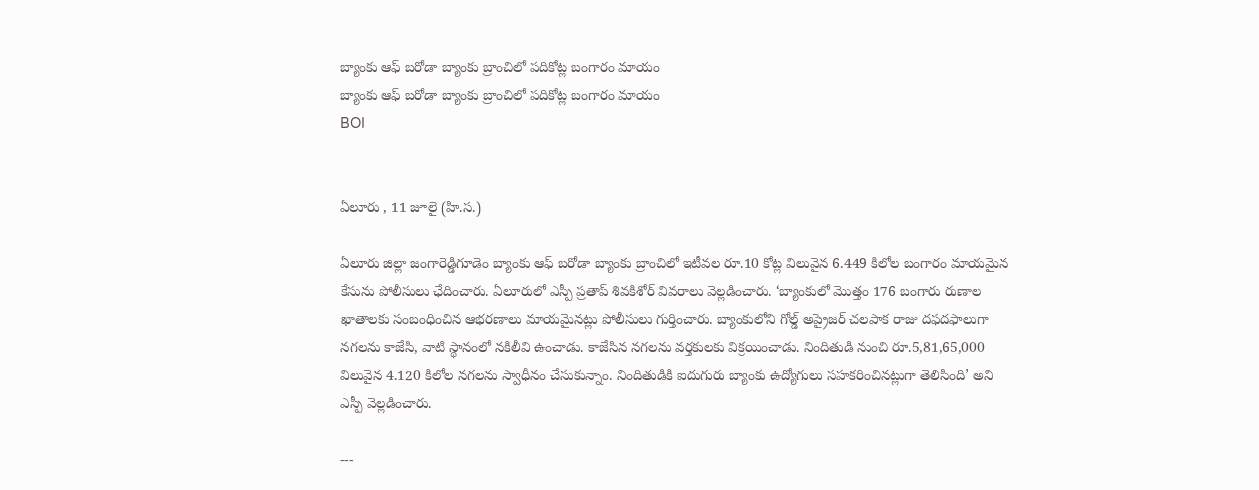బ్యాంకు ఆఫ్ బరోడా బ్యాంకు బ్రాంచిలో పదికోట్ల బంగారం మాయం
బ్యాంకు ఆఫ్ బరోడా బ్యాంకు బ్రాంచిలో పదికోట్ల బంగారం మాయం
BOI


ఏలూరు , 11 జూలై (హి.స.)

ఏలూరు జిల్లా జంగారెడ్డిగూడెం బ్యాంకు ఆఫ్ బరోడా బ్యాంకు బ్రాంచిలో ఇటీవల రూ.10 కోట్ల విలువైన 6.449 కిలోల బంగారం మాయమైన కేసును పోలీసులు ఛేదించారు. ఏలూరులో ఎస్పీ ప్రతాప్ శివకిశోర్ వివరాలు వెల్లడించారు. ‘బ్యాంకులో మొత్తం 176 బంగారు రుణాల ఖాతాలకు సంబంధించిన ఆభరణాలు మాయమైనట్లు పోలీసులు గుర్తించారు. బ్యాంకులోని గోల్డ్ అప్రైజర్ చలపాక రాజు దఫదఫాలుగా నగలను కాజేసి, వాటి స్థానంలో నకిలీవి ఉంచాడు. కాజేసిన నగలను వర్తకులకు విక్రయించాడు. నిందితుడి నుంచి రూ.5,81,65,000 విలువైన 4.120 కిలోల నగలను స్వాధీనం చేసుకున్నాం. నిందితుడికి ఐదుగురు బ్యాంకు ఉద్యోగులు సహకరించినట్లుగా తెలిసింది’ అని ఎస్పీ వెల్లడించారు.

---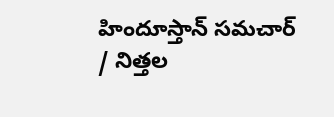హిందూస్తాన్ సమచార్ / నిత్తల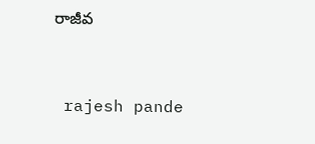రాజీవ


 rajesh pande